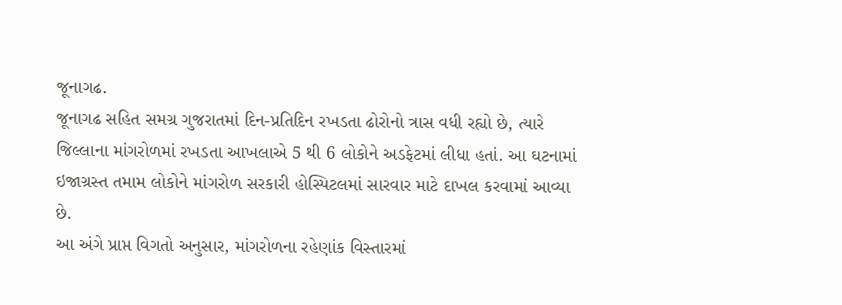જૂનાગઢ.
જૂનાગઢ સહિત સમગ્ર ગુજરાતમાં દિન-પ્રતિદિન રખડતા ઢોરોનો ત્રાસ વધી રહ્યો છે, ત્યારે જિલ્લાના માંગરોળમાં રખડતા આખલાએ 5 થી 6 લોકોને અડફેટમાં લીધા હતાં. આ ઘટનામાં ઇજાગ્રસ્ત તમામ લોકોને માંગરોળ સરકારી હોસ્પિટલમાં સારવાર માટે દાખલ કરવામાં આવ્યા છે.
આ અંગે પ્રાપ્ત વિગતો અનુસાર, માંગરોળના રહેણાંક વિસ્તારમાં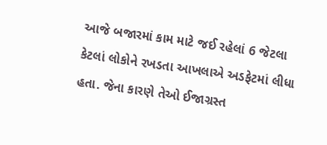આજે બજારમાં કામ માટે જઈ રહેલાં 6 જેટલા કેટલાં લોકોને રખડતા આખલાએ અડફેટમાં લીધા હતા. જેના કારણે તેઓ ઈજાગ્રસ્ત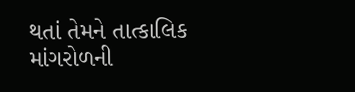થતાં તેમને તાત્કાલિક માંગરોળની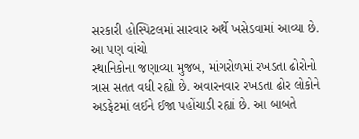સરકારી હોસ્પિટલમાં સારવાર અર્થે ખસેડવામાં આવ્યા છે.
આ પણ વાંચો
સ્થાનિકોના જણાવ્યા મુજબ, માંગરોળમાં રખડતા ઢોરોનો ત્રાસ સતત વધી રહ્યો છે. અવારનવાર રખડતા ઢોર લોકોને અડફેટમાં લઈને ઈજા પહોંચાડી રહ્યાં છે. આ બાબતે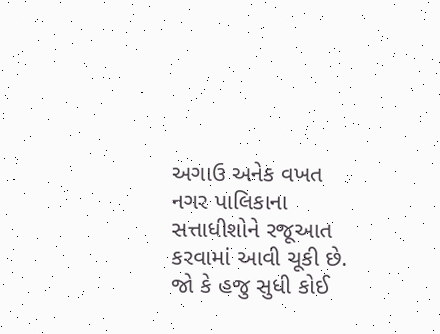અગાઉ અનેક વખત નગર પાલિકાના સત્તાધીશોને રજૂઆત કરવામાં આવી ચૂકી છે. જો કે હજુ સુધી કોઈ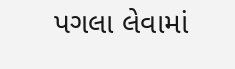પગલા લેવામાં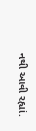નથી આવી રહ્યાં.